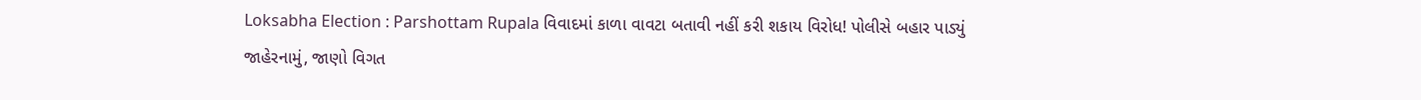Loksabha Election : Parshottam Rupala વિવાદમાં કાળા વાવટા બતાવી નહીં કરી શકાય વિરોધ! પોલીસે બહાર પાડ્યું જાહેરનામું, જાણો વિગત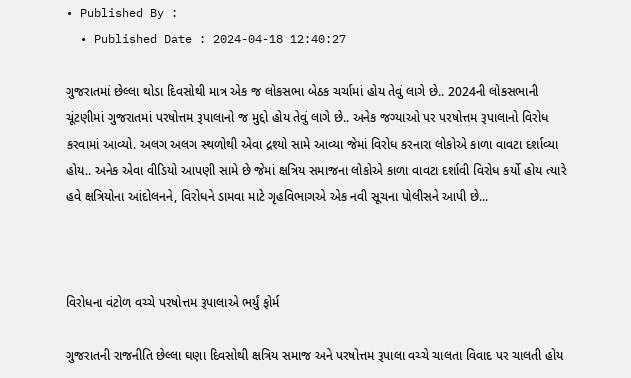• Published By :
  • Published Date : 2024-04-18 12:40:27

ગુજરાતમાં છેલ્લા થોડા દિવસોથી માત્ર એક જ લોકસભા બેઠક ચર્ચામાં હોય તેવું લાગે છે.. 2024ની લોકસભાની ચૂંટણીમાં ગુજરાતમાં પરષોત્તમ રૂપાલાનો જ મુદ્દો હોય તેવું લાગે છે.. અનેક જગ્યાઓ પર પરષોત્તમ રૂપાલાનો વિરોધ કરવામાં આવ્યો. અલગ અલગ સ્થળોથી એવા દ્રશ્યો સામે આવ્યા જેમાં વિરોધ કરનારા લોકોએ કાળા વાવટા દર્શાવ્યા હોય.. અનેક એવા વીડિયો આપણી સામે છે જેમાં ક્ષત્રિય સમાજના લોકોએ કાળા વાવટા દર્શાવી વિરોધ કર્યો હોય ત્યારે હવે ક્ષત્રિયોના આંદોલનને, વિરોધને ડામવા માટે ગૃહવિભાગએ એક નવી સૂચના પોલીસને આપી છે...



વિરોધના વંટોળ વચ્ચે પરષોત્તમ રૂપાલાએ ભર્યું ફોર્મ

ગુજરાતની રાજનીતિ છેલ્લા ઘણા દિવસોથી ક્ષત્રિય સમાજ અને પરષોત્તમ રૂપાલા વચ્ચે ચાલતા વિવાદ પર ચાલતી હોય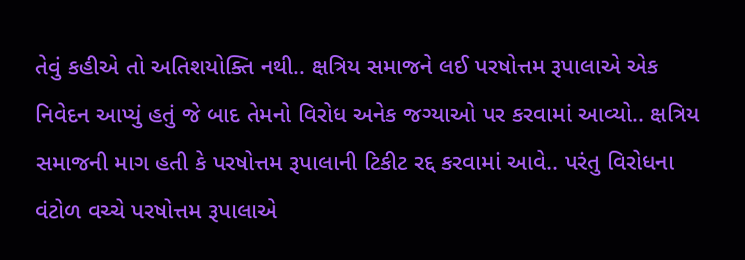તેવું કહીએ તો અતિશયોક્તિ નથી.. ક્ષત્રિય સમાજને લઈ પરષોત્તમ રૂપાલાએ એક નિવેદન આપ્યું હતું જે બાદ તેમનો વિરોધ અનેક જગ્યાઓ પર કરવામાં આવ્યો.. ક્ષત્રિય સમાજની માગ હતી કે પરષોત્તમ રૂપાલાની ટિકીટ રદ્દ કરવામાં આવે.. પરંતુ વિરોધના વંટોળ વચ્ચે પરષોત્તમ રૂપાલાએ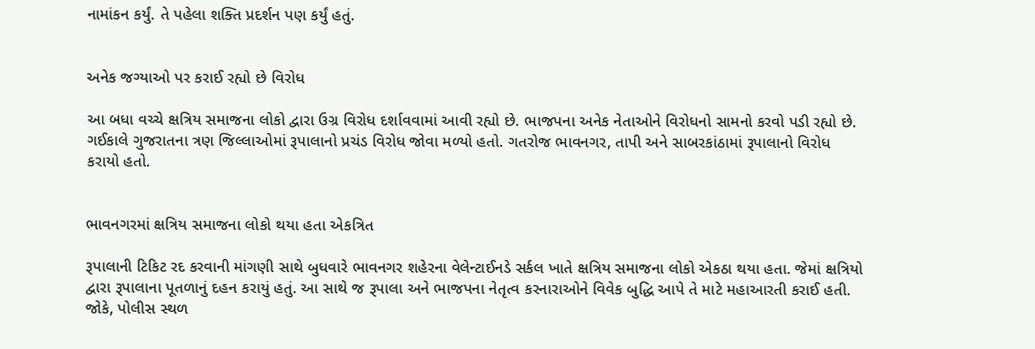નામાંકન કર્યું. તે પહેલા શક્તિ પ્રદર્શન પણ કર્યું હતું.


અનેક જગ્યાઓ પર કરાઈ રહ્યો છે વિરોધ

આ બધા વચ્ચે ક્ષત્રિય સમાજના લોકો દ્વારા ઉગ્ર વિરોધ દર્શાવવામાં આવી રહ્યો છે. ભાજપના અનેક નેતાઓને વિરોધનો સામનો કરવો પડી રહ્યો છે. ગઈકાલે ગુજરાતના ત્રણ જિલ્લાઓમાં રૂપાલાનો પ્રચંડ વિરોધ જોવા મળ્યો હતો. ગતરોજ ભાવનગર, તાપી અને સાબરકાંઠામાં રૂપાલાનો વિરોધ કરાયો હતો.


ભાવનગરમાં ક્ષત્રિય સમાજના લોકો થયા હતા એકત્રિત

રૂપાલાની ટિકિટ રદ કરવાની માંગણી સાથે બુધવારે ભાવનગર શહેરના વેલેન્ટાઈનડે સર્કલ ખાતે ક્ષત્રિય સમાજના લોકો એકઠા થયા હતા. જેમાં ક્ષત્રિયો દ્વારા રૂપાલાના પૂતળાનું દહન કરાયું હતું. આ સાથે જ રૂપાલા અને ભાજપના નેતૃત્વ કરનારાઓને વિવેક બુદ્ધિ આપે તે માટે મહાઆરતી કરાઈ હતી. જોકે, પોલીસ સ્થળ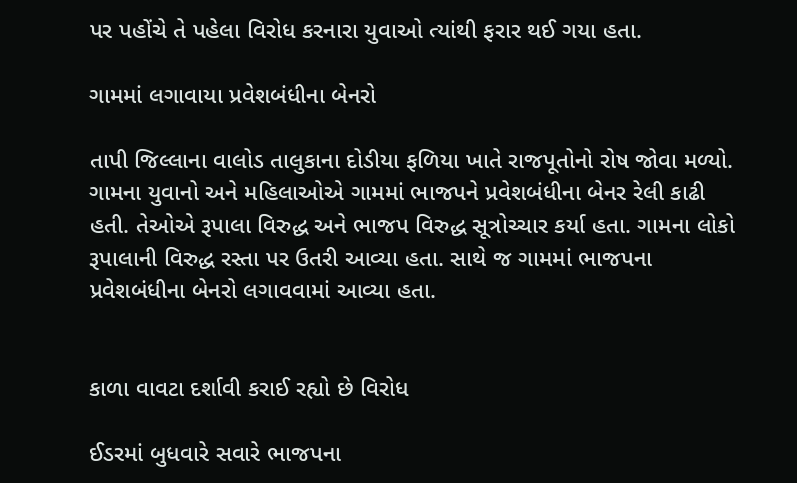પર પહોંચે તે પહેલા વિરોધ કરનારા યુવાઓ ત્યાંથી ફરાર થઈ ગયા હતા.

ગામમાં લગાવાયા પ્રવેશબંધીના બેનરો

તાપી જિલ્લાના વાલોડ તાલુકાના દોડીયા ફળિયા ખાતે રાજપૂતોનો રોષ જોવા મળ્યો. ગામના યુવાનો અને મહિલાઓએ ગામમાં ભાજપને પ્રવેશબંધીના બેનર રેલી કાઢી હતી. તેઓએ રૂપાલા વિરુદ્ધ અને ભાજપ વિરુદ્ધ સૂત્રોચ્ચાર કર્યા હતા. ગામના લોકો રૂપાલાની વિરુદ્ધ રસ્તા પર ઉતરી આવ્યા હતા. સાથે જ ગામમાં ભાજપના પ્રવેશબંધીના બેનરો લગાવવામાં આવ્યા હતા.


કાળા વાવટા દર્શાવી કરાઈ રહ્યો છે વિરોધ

ઈડરમાં બુધવારે સવારે ભાજપના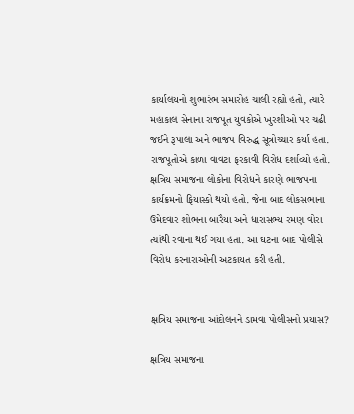કાર્યાલયનો શુભારંભ સમારોહ ચાલી રહ્યો હતો, ત્યારે મહાકાલ સેનાના રાજપૂત યુવકોએ ખુરશીઓ પર ચઢી જઈને રૂપાલા અને ભાજપ વિરુદ્ધ સૂત્રોચ્ચાર કર્યા હતા. રાજપૂતોએ કાળા વાવટા ફરકાવી વિરોધ દર્શાવ્યો હતો. ક્ષત્રિય સમાજના લોકોના વિરોધને કારણે ભાજપના કાર્યક્રમનો ફિયાસ્કો થયો હતો. જેના બાદ લોકસભાના ઉમેદવાર શોભના બારૈયા અને ધારાસભ્ય રમણ વોરા ત્યાંથી રવાના થઈ ગયા હતા. આ ઘટના બાદ પોલીસે વિરોધ કરનારાઓની અટકાયત કરી હતી.


ક્ષત્રિય સમાજના આંદોલનને ડામવા પોલીસનો પ્રયાસ?

ક્ષત્રિય સમાજના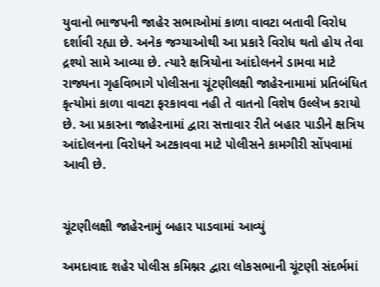યુવાનો ભાજપની જાહેર સભાઓમાં કાળા વાવટા બતાવી વિરોધ દર્શાવી રહ્યા છે. અનેક જગ્યાઓથી આ પ્રકારે વિરોધ થતો હોય તેવા દ્રશ્યો સામે આવ્યા છે. ત્યારે ક્ષત્રિયોના આંદોલનને ડામવા માટે રાજ્યના ગૃહવિભાગે પોલીસના ચૂંટણીલક્ષી જાહેરનામામાં પ્રતિબંધિત કૃત્યોમાં કાળા વાવટા ફરકાવવા નહી તે વાતનો વિશેષ ઉલ્લેખ કરાયો છે. આ પ્રકારના જાહેરનામાં દ્વારા સત્તાવાર રીતે બહાર પાડીને ક્ષત્રિય આંદોલનના વિરોધને અટકાવવા માટે પોલીસને કામગીરી સોંપવામાં આવી છે.


ચૂંટણીલક્ષી જાહેરનામું બહાર પાડવામાં આવ્યું

અમદાવાદ શહેર પોલીસ કમિશ્નર દ્વારા લોકસભાની ચૂંટણી સંદર્ભમાં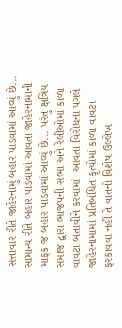સત્તાવાર રીતે જાહેરનામું બહાર પાડવામાં આવ્યું છે... સામાન્ય રીતે બહાર પાડવામાં આવતા જાહેરનામાની માફક જ બહાર પાડવામાં આવ્યું છે... પરંતુ ક્ષત્રિય સમાજ દ્વારા ભાજપની સભા અને રેલીઓમાં કાળા વાવટા બતાવીને કરવામાં  આવતા વિરોધના પગલે જાહેરનામામાં પ્રતિબંધિત કૃત્યોમાં કાળા વાવટા ફરકાવવા નહીં તે વાતનો વિશેષ ઉલ્લેખ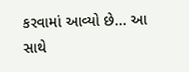કરવામાં આવ્યો છે... આ સાથે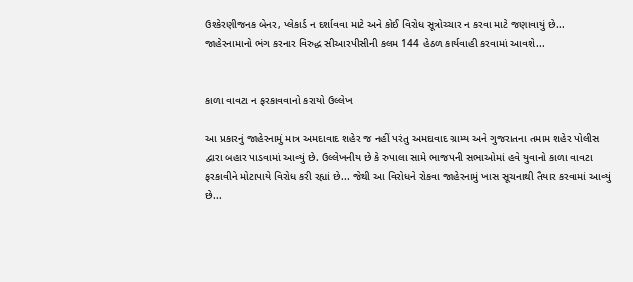ઉશ્કેરણીજનક બેનર, પ્લેકાર્ડ ન દર્શાવવા માટે અને કોઈ વિરોધ સૂત્રોચ્ચાર ન કરવા માટે જણાવાયું છે... જાહેરનામાનો ભંગ કરનાર વિરુદ્ધ સીઆરપીસીની કલમ 144 હેઠળ કાર્યવાહી કરવામાં આવશે...


કાળા વાવટા ન ફરકાવવાનો કરાયો ઉલ્લેખ

આ પ્રકારનું જાહેરનામું માત્ર અમદાવાદ શહેર જ નહીં પરંતુ અમદાવાદ ગ્રામ્ય અને ગુજરાતના તમામ શહેર પોલીસ દ્વારા બહાર પાડવામાં આવ્યું છે. ઉલ્લેખનીય છે કે રુપાલા સામે ભાજપની સભાઓમાં હવે યુવાનો કાળા વાવટા ફરકાવીને મોટાપાયે વિરોધ કરી રહ્યાં છે... જેથી આ વિરોધને રોકવા જાહેરનામું ખાસ સૂચનાથી તૈયાર કરવામાં આવ્યું છે...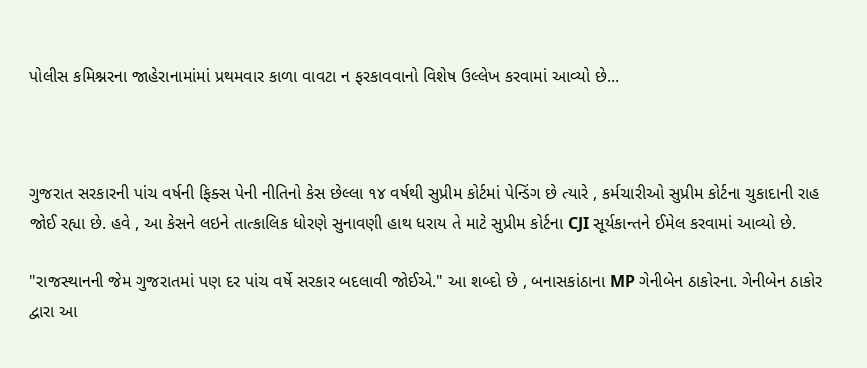પોલીસ કમિશ્નરના જાહેરાનામાંમાં પ્રથમવાર કાળા વાવટા ન ફરકાવવાનો વિશેષ ઉલ્લેખ કરવામાં આવ્યો છે...



ગુજરાત સરકારની પાંચ વર્ષની ફિક્સ પેની નીતિનો કેસ છેલ્લા ૧૪ વર્ષથી સુપ્રીમ કોર્ટમાં પેન્ડિંગ છે ત્યારે , કર્મચારીઓ સુપ્રીમ કોર્ટના ચુકાદાની રાહ જોઈ રહ્યા છે. હવે , આ કેસને લઇને તાત્કાલિક ધોરણે સુનાવણી હાથ ધરાય તે માટે સુપ્રીમ કોર્ટના CJI સૂર્યકાન્તને ઈમેલ કરવામાં આવ્યો છે.

"રાજસ્થાનની જેમ ગુજરાતમાં પણ દર પાંચ વર્ષે સરકાર બદલાવી જોઈએ." આ શબ્દો છે , બનાસકાંઠાના MP ગેનીબેન ઠાકોરના. ગેનીબેન ઠાકોર દ્વારા આ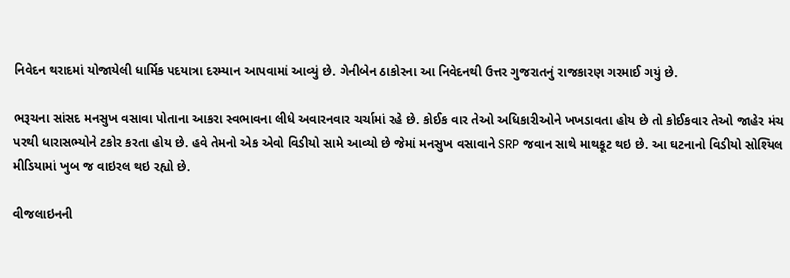નિવેદન થરાદમાં યોજાયેલી ધાર્મિક પદયાત્રા દરમ્યાન આપવામાં આવ્યું છે. ગેનીબેન ઠાકોરના આ નિવેદનથી ઉત્તર ગુજરાતનું રાજકારણ ગરમાઈ ગયું છે.

ભરૂચના સાંસદ મનસુખ વસાવા પોતાના આકરા સ્વભાવના લીધે અવારનવાર ચર્ચામાં રહે છે. કોઈક વાર તેઓ અધિકારીઓને ખખડાવતા હોય છે તો કોઈકવાર તેઓ જાહેર મંચ પરથી ધારાસભ્યોને ટકોર કરતા હોય છે. હવે તેમનો એક એવો વિડીયો સામે આવ્યો છે જેમાં મનસુખ વસાવાને SRP જવાન સાથે માથકૂટ થઇ છે. આ ઘટનાનો વિડીયો સોશ્યિલ મીડિયામાં ખુબ જ વાઇરલ થઇ રહ્યો છે.

વીજલાઇનની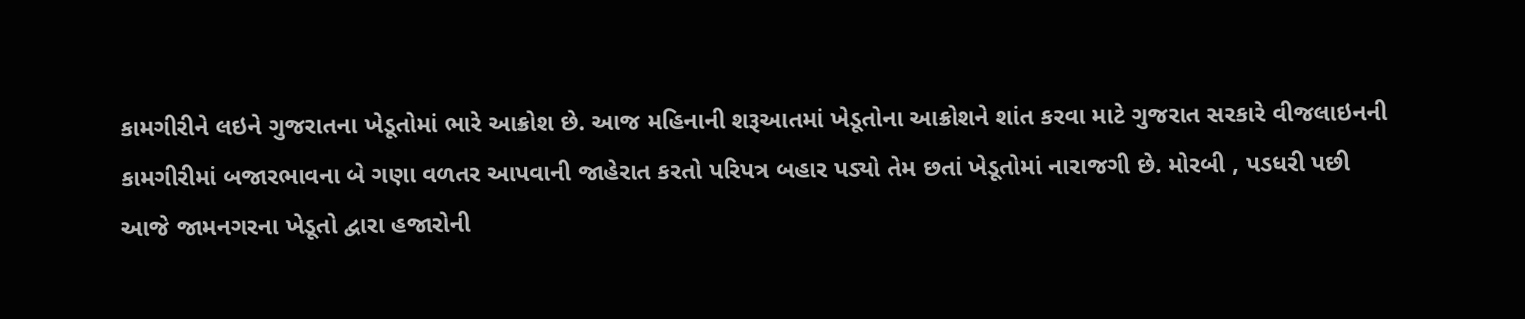કામગીરીને લઇને ગુજરાતના ખેડૂતોમાં ભારે આક્રોશ છે. આજ મહિનાની શરૂઆતમાં ખેડૂતોના આક્રોશને શાંત કરવા માટે ગુજરાત સરકારે વીજલાઇનની કામગીરીમાં બજારભાવના બે ગણા વળતર આપવાની જાહેરાત કરતો પરિપત્ર બહાર પડ્યો તેમ છતાં ખેડૂતોમાં નારાજગી છે. મોરબી , પડધરી પછી આજે જામનગરના ખેડૂતો દ્વારા હજારોની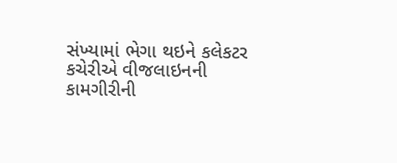સંખ્યામાં ભેગા થઇને કલેકટર કચેરીએ વીજલાઇનની કામગીરીની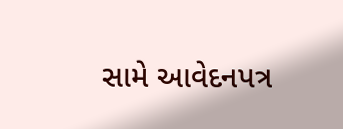સામે આવેદનપત્ર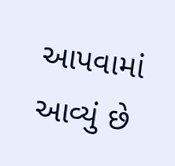આપવામાં આવ્યું છે